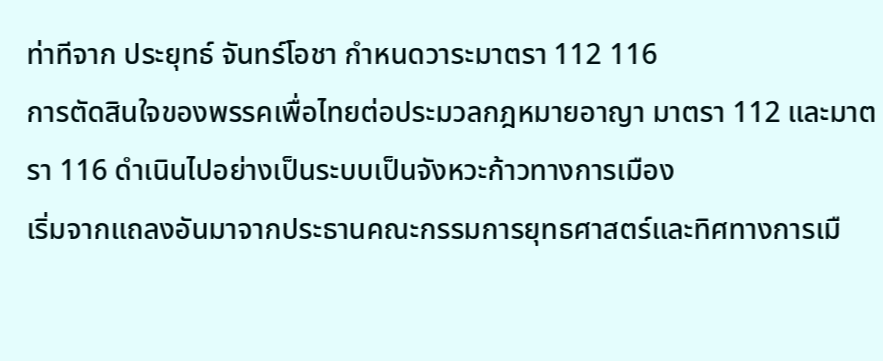ท่าทีจาก ประยุทธ์ จันทร์โอชา กำหนดวาระมาตรา 112 116
การตัดสินใจของพรรคเพื่อไทยต่อประมวลกฎหมายอาญา มาตรา 112 และมาตรา 116 ดำเนินไปอย่างเป็นระบบเป็นจังหวะก้าวทางการเมือง
เริ่มจากแถลงอันมาจากประธานคณะกรรมการยุทธศาสตร์และทิศทางการเมื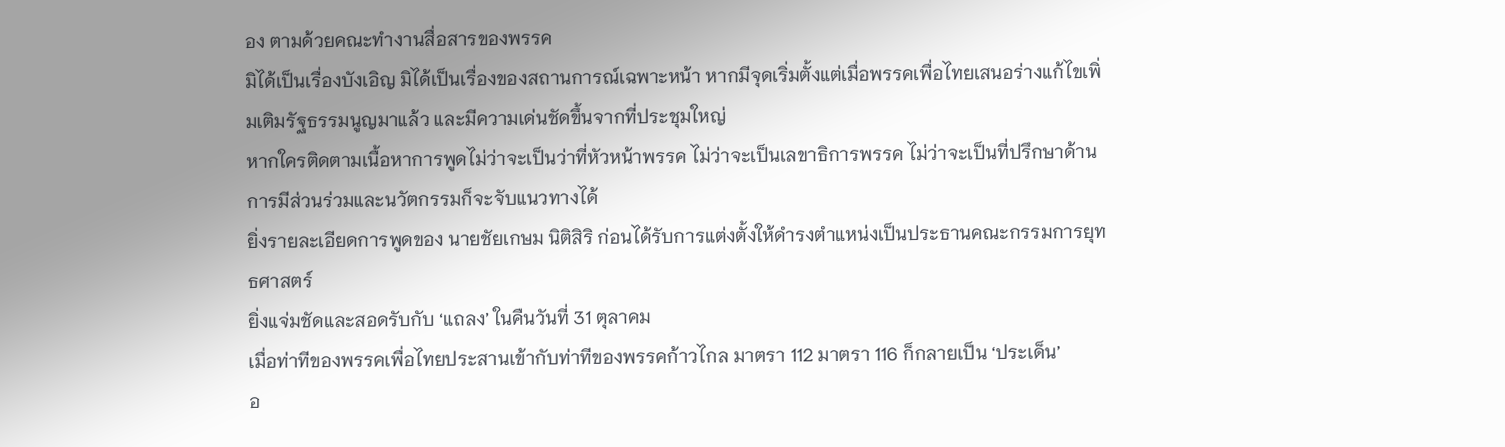อง ตามด้วยคณะทำงานสื่อสารของพรรค
มิได้เป็นเรื่องบังเอิญ มิได้เป็นเรื่องของสถานการณ์เฉพาะหน้า หากมีจุดเริ่มตั้งแต่เมื่อพรรคเพื่อไทยเสนอร่างแก้ไขเพิ่มเติมรัฐธรรมนูญมาแล้ว และมีความเด่นชัดขึ้นจากที่ประชุมใหญ่
หากใครติดตามเนื้อหาการพูดไม่ว่าจะเป็นว่าที่หัวหน้าพรรค ไม่ว่าจะเป็นเลขาธิการพรรค ไม่ว่าจะเป็นที่ปรึกษาด้านการมีส่วนร่วมและนวัตกรรมก็จะจับแนวทางได้
ยิ่งรายละเอียดการพูดของ นายชัยเกษม นิติสิริ ก่อนได้รับการแต่งตั้งให้ดำรงตำแหน่งเป็นประธานคณะกรรมการยุทธศาสตร์
ยิ่งแจ่มชัดและสอดรับกับ ‘แถลง’ ในคืนวันที่ 31 ตุลาคม
เมื่อท่าทีของพรรคเพื่อไทยประสานเข้ากับท่าทีของพรรคก้าวไกล มาตรา 112 มาตรา 116 ก็กลายเป็น ‘ประเด็น’
อ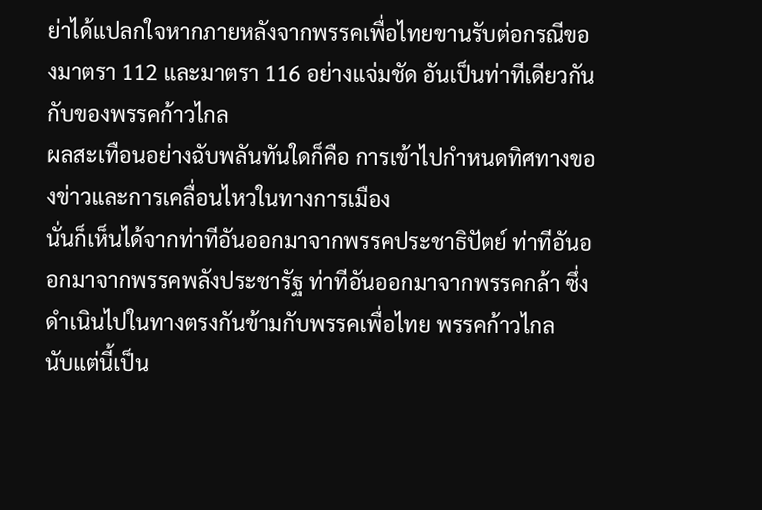ย่าได้แปลกใจหากภายหลังจากพรรคเพื่อไทยขานรับต่อกรณีของมาตรา 112 และมาตรา 116 อย่างแจ่มชัด อันเป็นท่าทีเดียวกันกับของพรรคก้าวไกล
ผลสะเทือนอย่างฉับพลันทันใดก็คือ การเข้าไปกำหนดทิศทางของข่าวและการเคลื่อนไหวในทางการเมือง
นั่นก็เห็นได้จากท่าทีอันออกมาจากพรรคประชาธิปัตย์ ท่าทีอันออกมาจากพรรคพลังประชารัฐ ท่าทีอันออกมาจากพรรคกล้า ซึ่งดำเนินไปในทางตรงกันข้ามกับพรรคเพื่อไทย พรรคก้าวไกล
นับแต่นี้เป็น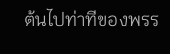ต้นไปท่าทีของพรร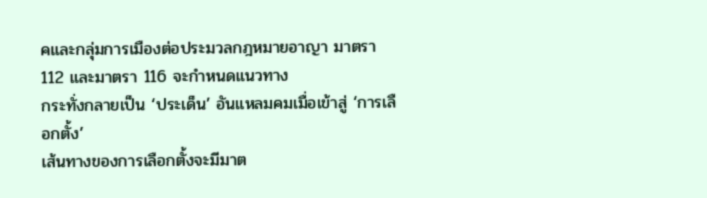คและกลุ่มการเมืองต่อประมวลกฎหมายอาญา มาตรา 112 และมาตรา 116 จะกำหนดแนวทาง
กระทั่งกลายเป็น ‘ประเด็น’ อันแหลมคมเมื่อเข้าสู่ ‘การเลือกตั้ง’
เส้นทางของการเลือกตั้งจะมีมาต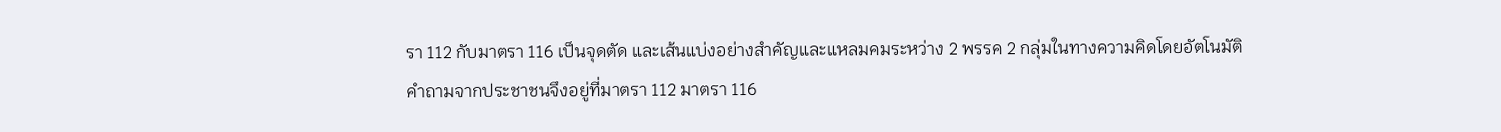รา 112 กับมาตรา 116 เป็นจุดตัด และเส้นแบ่งอย่างสำคัญและแหลมคมระหว่าง 2 พรรค 2 กลุ่มในทางความคิดโดยอัตโนมัติ
คำถามจากประชาชนจึงอยู่ที่มาตรา 112 มาตรา 116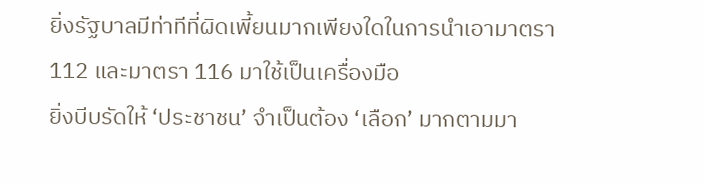ยิ่งรัฐบาลมีท่าทีที่ผิดเพี้ยนมากเพียงใดในการนำเอามาตรา 112 และมาตรา 116 มาใช้เป็นเครื่องมือ
ยิ่งบีบรัดให้ ‘ประชาชน’ จำเป็นต้อง ‘เลือก’ มากตามมา